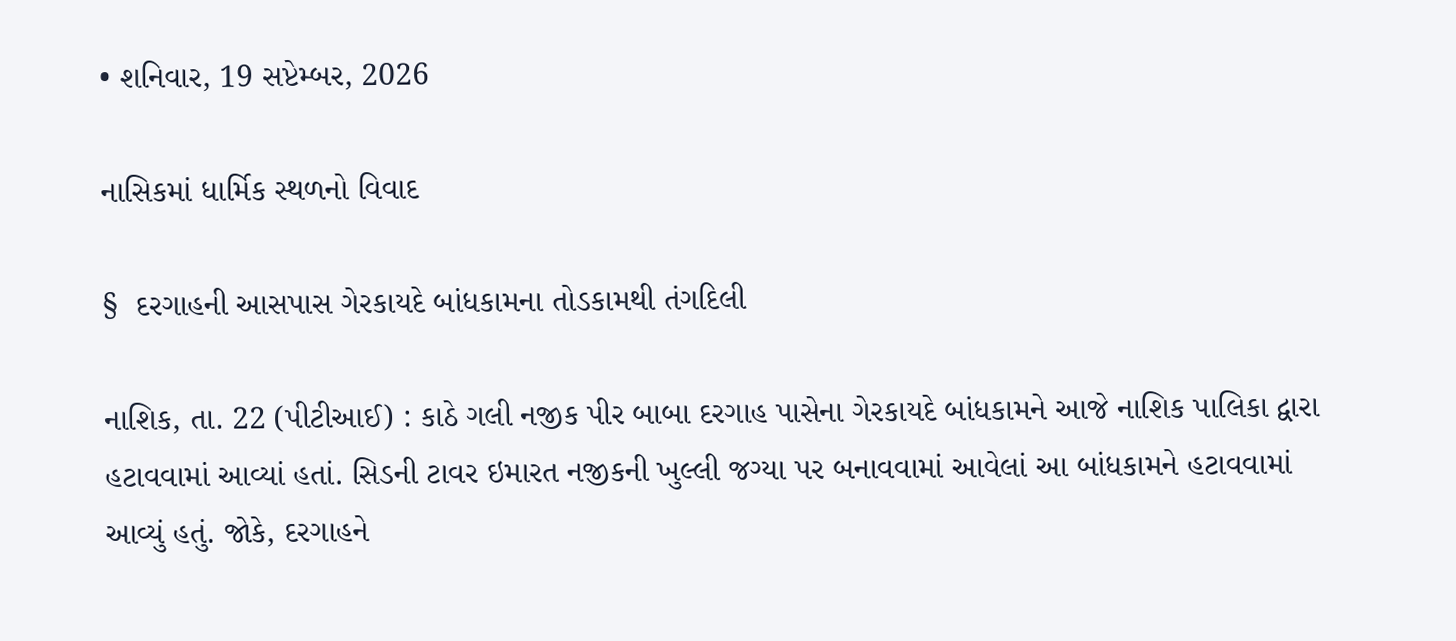• શનિવાર, 19 સપ્ટેમ્બર, 2026

નાસિકમાં ધાર્મિક સ્થળનો વિવાદ

§  દરગાહની આસપાસ ગેરકાયદે બાંધકામના તોડકામથી તંગદિલી

નાશિક, તા. 22 (પીટીઆઈ) : કાઠે ગલી નજીક પીર બાબા દરગાહ પાસેના ગેરકાયદે બાંધકામને આજે નાશિક પાલિકા દ્વારા હટાવવામાં આવ્યાં હતાં. સિડની ટાવર ઇમારત નજીકની ખુલ્લી જગ્યા પર બનાવવામાં આવેલાં આ બાંધકામને હટાવવામાં આવ્યું હતું. જોકે, દરગાહને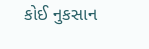કોઈ નુકસાન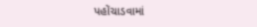પહોંચાડવામાં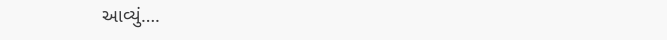આવ્યું….